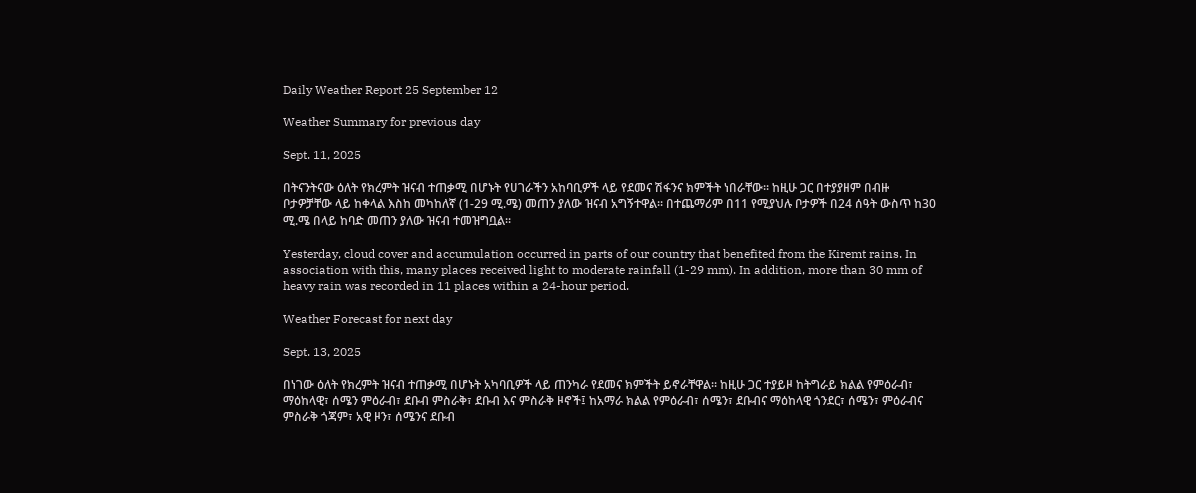Daily Weather Report 25 September 12

Weather Summary for previous day

Sept. 11, 2025

በትናንትናው ዕለት የክረምት ዝናብ ተጠቃሚ በሆኑት የሀገራችን አከባቢዎች ላይ የደመና ሽፋንና ክምችት ነበራቸው፡፡ ከዚሁ ጋር በተያያዘም በብዙ ቦታዎቻቸው ላይ ከቀላል እስከ መካከለኛ (1-29 ሚ.ሜ) መጠን ያለው ዝናብ አግኝተዋል፡፡ በተጨማሪም በ11 የሚያህሉ ቦታዎች በ24 ሰዓት ውስጥ ከ30 ሚ.ሜ በላይ ከባድ መጠን ያለው ዝናብ ተመዝግቧል፡፡

Yesterday, cloud cover and accumulation occurred in parts of our country that benefited from the Kiremt rains. In association with this, many places received light to moderate rainfall (1-29 mm). In addition, more than 30 mm of heavy rain was recorded in 11 places within a 24-hour period.

Weather Forecast for next day

Sept. 13, 2025

በነገው ዕለት የክረምት ዝናብ ተጠቃሚ በሆኑት አካባቢዎች ላይ ጠንካራ የደመና ክምችት ይኖራቸዋል፡፡ ከዚሁ ጋር ተያይዞ ከትግራይ ክልል የምዕራብ፣ ማዕከላዊ፣ ሰሜን ምዕራብ፣ ደቡብ ምስራቅ፣ ደቡብ እና ምስራቅ ዞኖች፤ ከአማራ ክልል የምዕራብ፣ ሰሜን፣ ደቡብና ማዕከላዊ ጎንደር፣ ሰሜን፣ ምዕራብና ምስራቅ ጎጃም፣ አዊ ዞን፣ ሰሜንና ደቡብ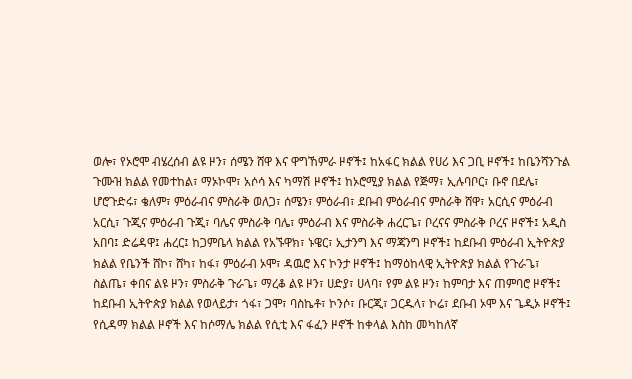ወሎ፣ የኦሮሞ ብሄረሰብ ልዩ ዞን፣ ሰሜን ሸዋ እና ዋግኸምራ ዞኖች፤ ከአፋር ክልል የሀሪ እና ጋቢ ዞኖች፤ ከቤንሻንጉል ጉሙዝ ክልል የመተከል፣ ማኦኮሞ፣ አሶሳ እና ካማሽ ዞኖች፤ ከኦሮሚያ ክልል የጅማ፣ ኢሉባቦር፣ ቡኖ በደሌ፣ ሆሮጉድሩ፣ ቄለም፣ ምዕራብና ምስራቅ ወለጋ፣ ሰሜን፣ ምዕራብ፣ ደቡብ ምዕራብና ምስራቅ ሸዋ፣ አርሲና ምዕራብ አርሲ፣ ጉጂና ምዕራብ ጉጂ፣ ባሌና ምስራቅ ባሌ፣ ምዕራብ እና ምስራቅ ሐረርጌ፣ ቦረናና ምስራቅ ቦረና ዞኖች፤ አዲስ አበባ፤ ድሬዳዋ፤ ሐረር፤ ከጋምቤላ ክልል የአኙዋክ፣ ኑዌር፣ ኢታንግ እና ማጃንግ ዞኖች፤ ከደቡብ ምዕራብ ኢትዮጵያ ክልል የቤንች ሸኮ፣ ሸካ፣ ከፋ፣ ምዕራብ ኦሞ፣ ዳዉሮ እና ኮንታ ዞኖች፤ ከማዕከላዊ ኢትዮጵያ ክልል የጉራጌ፣ ስልጤ፣ ቀበና ልዩ ዞን፣ ምስራቅ ጉራጌ፣ ማረቆ ልዩ ዞን፣ ሀድያ፣ ሀላባ፣ የም ልዩ ዞን፣ ከምባታ እና ጠምባሮ ዞኖች፤ ከደቡብ ኢትዮጵያ ክልል የወላይታ፣ ጎፋ፣ ጋሞ፣ ባስኬቶ፣ ኮንሶ፣ ቡርጂ፣ ጋርዱላ፣ ኮሬ፣ ደቡብ ኦሞ እና ጌዲኦ ዞኖች፤ የሲዳማ ክልል ዞኖች እና ከሶማሌ ክልል የሲቲ እና ፋፈን ዞኖች ከቀላል እስከ መካከለኛ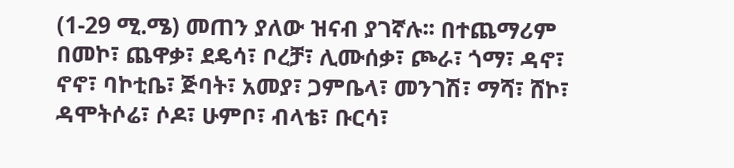(1-29 ሚ.ሜ) መጠን ያለው ዝናብ ያገኛሉ፡፡ በተጨማሪም በመኮ፣ ጨዋቃ፣ ደዴሳ፣ ቦረቻ፣ ሊሙሰቃ፣ ጮራ፣ ጎማ፣ ዳኖ፣ ኖኖ፣ ባኮቲቤ፣ ጅባት፣ አመያ፣ ጋምቤላ፣ መንገሽ፣ ማሻ፣ ሸኮ፣ ዳሞትሶሬ፣ ሶዶ፣ ሁምቦ፣ ብላቴ፣ ቡርሳ፣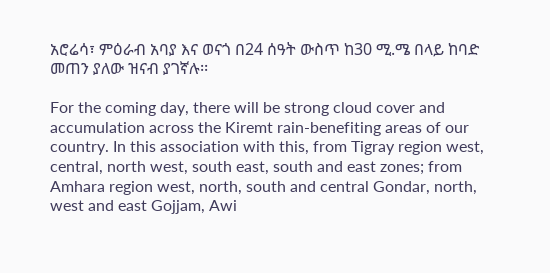አሮሬሳ፣ ምዕራብ አባያ እና ወናጎ በ24 ሰዓት ውስጥ ከ30 ሚ.ሜ በላይ ከባድ መጠን ያለው ዝናብ ያገኛሉ፡፡

For the coming day, there will be strong cloud cover and accumulation across the Kiremt rain-benefiting areas of our country. In this association with this, from Tigray region west, central, north west, south east, south and east zones; from Amhara region west, north, south and central Gondar, north, west and east Gojjam, Awi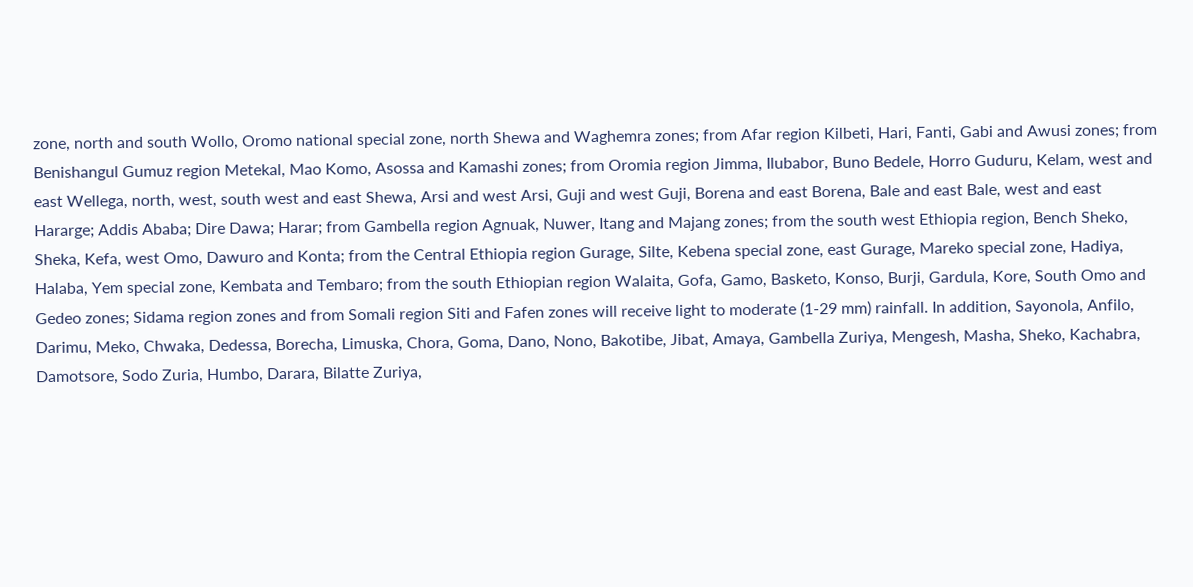zone, north and south Wollo, Oromo national special zone, north Shewa and Waghemra zones; from Afar region Kilbeti, Hari, Fanti, Gabi and Awusi zones; from Benishangul Gumuz region Metekal, Mao Komo, Asossa and Kamashi zones; from Oromia region Jimma, Ilubabor, Buno Bedele, Horro Guduru, Kelam, west and east Wellega, north, west, south west and east Shewa, Arsi and west Arsi, Guji and west Guji, Borena and east Borena, Bale and east Bale, west and east Hararge; Addis Ababa; Dire Dawa; Harar; from Gambella region Agnuak, Nuwer, Itang and Majang zones; from the south west Ethiopia region, Bench Sheko, Sheka, Kefa, west Omo, Dawuro and Konta; from the Central Ethiopia region Gurage, Silte, Kebena special zone, east Gurage, Mareko special zone, Hadiya, Halaba, Yem special zone, Kembata and Tembaro; from the south Ethiopian region Walaita, Gofa, Gamo, Basketo, Konso, Burji, Gardula, Kore, South Omo and Gedeo zones; Sidama region zones and from Somali region Siti and Fafen zones will receive light to moderate (1-29 mm) rainfall. In addition, Sayonola, Anfilo, Darimu, Meko, Chwaka, Dedessa, Borecha, Limuska, Chora, Goma, Dano, Nono, Bakotibe, Jibat, Amaya, Gambella Zuriya, Mengesh, Masha, Sheko, Kachabra, Damotsore, Sodo Zuria, Humbo, Darara, Bilatte Zuriya,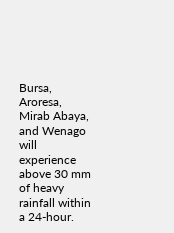Bursa, Aroresa, Mirab Abaya, and Wenago will experience above 30 mm of heavy rainfall within a 24-hour.